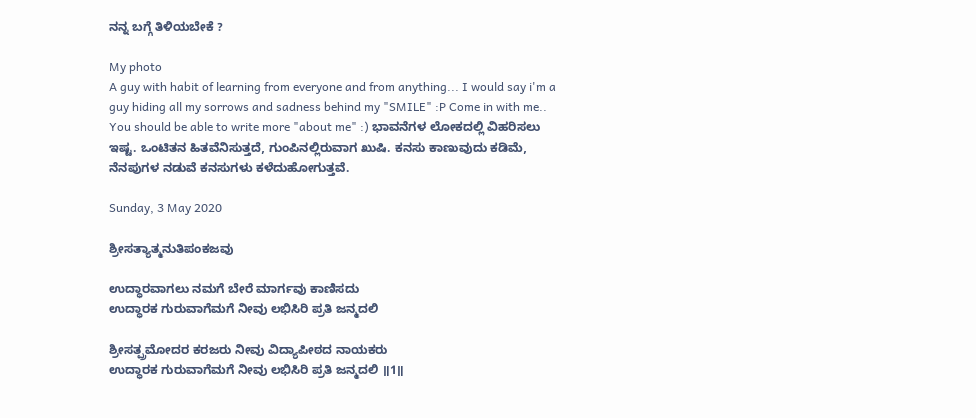ನನ್ನ ಬಗ್ಗೆ ತಿಳಿಯಬೇಕೆ ?

My photo
A guy with habit of learning from everyone and from anything... I would say i'm a guy hiding all my sorrows and sadness behind my "SMILE" :P Come in with me.. You should be able to write more "about me" :) ಭಾವನೆಗಳ ಲೋಕದಲ್ಲಿ ವಿಹರಿಸಲು ಇಷ್ಟ. ಒಂಟಿತನ ಹಿತವೆನಿಸುತ್ತದೆ, ಗುಂಪಿನಲ್ಲಿರುವಾಗ ಖುಷಿ. ಕನಸು ಕಾಣುವುದು ಕಡಿಮೆ, ನೆನಪುಗಳ ನಡುವೆ ಕನಸುಗಳು ಕಳೆದುಹೋಗುತ್ತವೆ.

Sunday, 3 May 2020

ಶ್ರೀಸತ್ಯಾತ್ಮನುತಿಪಂಕಜವು

ಉದ್ಧಾರವಾಗಲು ನಮಗೆ ಬೇರೆ ಮಾರ್ಗವು ಕಾಣಿಸದು
ಉದ್ಧಾರಕ ಗುರುವಾಗೆಮಗೆ ನೀವು ಲಭಿಸಿರಿ ಪ್ರತಿ ಜನ್ಮದಲಿ

ಶ್ರೀಸತ್ಪ್ರಮೋದರ ಕರಜರು ನೀವು ವಿದ್ಯಾಪೀಠದ ನಾಯಕರು
ಉದ್ಧಾರಕ ಗುರುವಾಗೆಮಗೆ ನೀವು ಲಭಿಸಿರಿ ಪ್ರತಿ ಜನ್ಮದಲಿ ॥1॥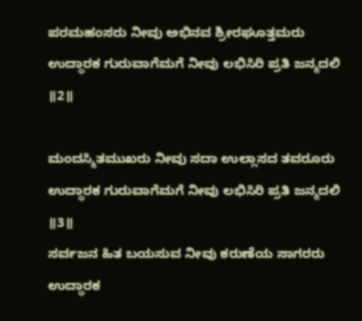ಪರಮಹಂಸರು ನೀವು ಅಭಿನವ ಶ್ರೀರಘೂತ್ತಮರು
ಉದ್ಧಾರಕ ಗುರುವಾಗೆಮಗೆ ನೀವು ಲಭಿಸಿರಿ ಪ್ರತಿ ಜನ್ಮದಲಿ ॥2॥

ಮಂದಸ್ಮಿತಮುಖರು ನೀವು ಸದಾ ಉಲ್ಲಾಸದ ತವರೂರು
ಉದ್ಧಾರಕ ಗುರುವಾಗೆಮಗೆ ನೀವು ಲಭಿಸಿರಿ ಪ್ರತಿ ಜನ್ಮದಲಿ ॥3॥
ಸರ್ವಜನ ಹಿತ ಬಯಸುವ ನೀವು ಕರುಣೆಯ ಸಾಗರರು
ಉದ್ಧಾರಕ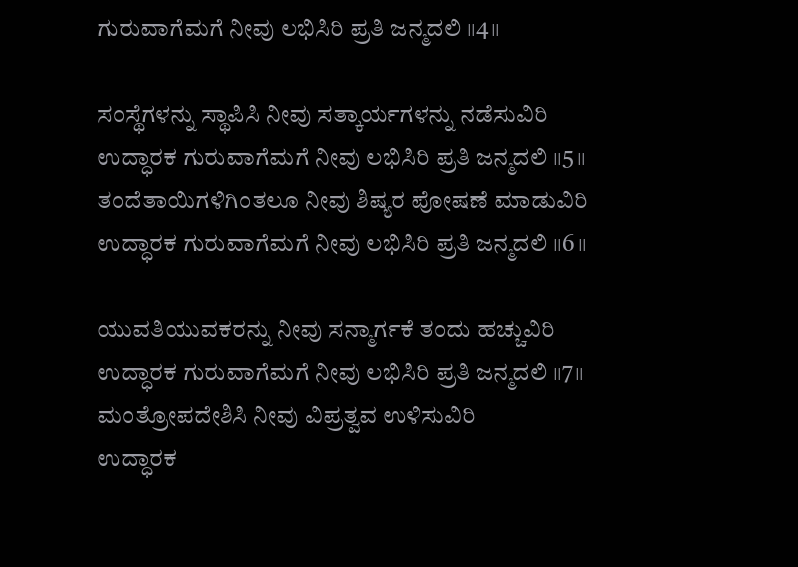ಗುರುವಾಗೆಮಗೆ ನೀವು ಲಭಿಸಿರಿ ಪ್ರತಿ ಜನ್ಮದಲಿ ॥4॥

ಸಂಸ್ಥೆಗಳನ್ನು ಸ್ಥಾಪಿಸಿ ನೀವು ಸತ್ಕಾರ್ಯಗಳನ್ನು ನಡೆಸುವಿರಿ
ಉದ್ಧಾರಕ ಗುರುವಾಗೆಮಗೆ ನೀವು ಲಭಿಸಿರಿ ಪ್ರತಿ ಜನ್ಮದಲಿ ॥5॥
ತಂದೆತಾಯಿಗಳಿಗಿಂತಲೂ ನೀವು ಶಿಷ್ಯರ ಪೋಷಣೆ ಮಾಡುವಿರಿ
ಉದ್ಧಾರಕ ಗುರುವಾಗೆಮಗೆ ನೀವು ಲಭಿಸಿರಿ ಪ್ರತಿ ಜನ್ಮದಲಿ ॥6॥

ಯುವತಿಯುವಕರನ್ನು ನೀವು ಸನ್ಮಾರ್ಗಕೆ ತಂದು ಹಚ್ಚುವಿರಿ
ಉದ್ಧಾರಕ ಗುರುವಾಗೆಮಗೆ ನೀವು ಲಭಿಸಿರಿ ಪ್ರತಿ ಜನ್ಮದಲಿ ॥7॥
ಮಂತ್ರೋಪದೇಶಿಸಿ ನೀವು ವಿಪ್ರತ್ವವ ಉಳಿಸುವಿರಿ
ಉದ್ಧಾರಕ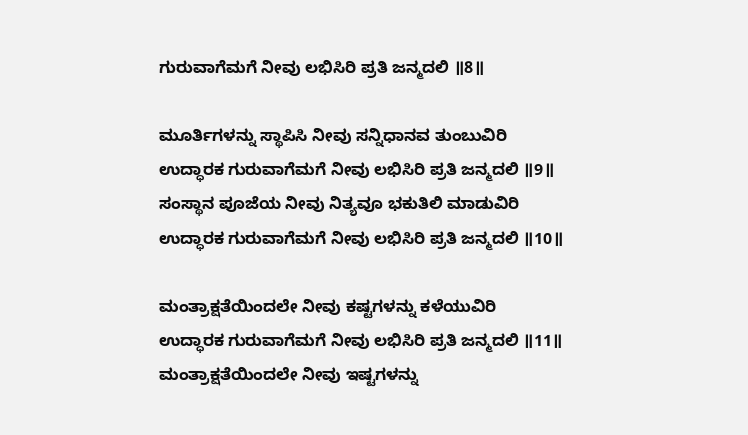ಗುರುವಾಗೆಮಗೆ ನೀವು ಲಭಿಸಿರಿ ಪ್ರತಿ ಜನ್ಮದಲಿ ॥8॥

ಮೂರ್ತಿಗಳನ್ನು ಸ್ಥಾಪಿಸಿ ನೀವು ಸನ್ನಿಧಾನವ ತುಂಬುವಿರಿ
ಉದ್ಧಾರಕ ಗುರುವಾಗೆಮಗೆ ನೀವು ಲಭಿಸಿರಿ ಪ್ರತಿ ಜನ್ಮದಲಿ ॥9॥
ಸಂಸ್ಥಾನ ಪೂಜೆಯ ನೀವು ನಿತ್ಯವೂ ಭಕುತಿಲಿ ಮಾಡುವಿರಿ
ಉದ್ಧಾರಕ ಗುರುವಾಗೆಮಗೆ ನೀವು ಲಭಿಸಿರಿ ಪ್ರತಿ ಜನ್ಮದಲಿ ॥10॥

ಮಂತ್ರಾಕ್ಷತೆಯಿಂದಲೇ ನೀವು ಕಷ್ಟಗಳನ್ನು ಕಳೆಯುವಿರಿ
ಉದ್ಧಾರಕ ಗುರುವಾಗೆಮಗೆ ನೀವು ಲಭಿಸಿರಿ ಪ್ರತಿ ಜನ್ಮದಲಿ ॥11॥
ಮಂತ್ರಾಕ್ಷತೆಯಿಂದಲೇ ನೀವು ಇಷ್ಟಗಳನ್ನು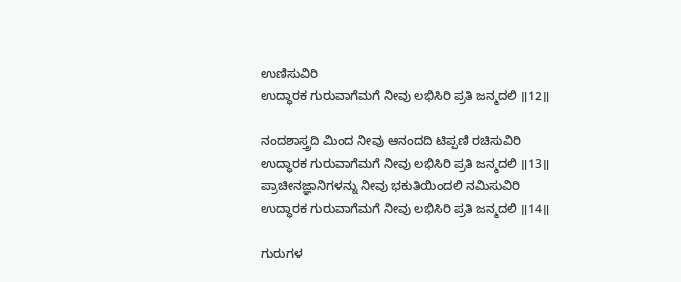ಉಣಿಸುವಿರಿ
ಉದ್ಧಾರಕ ಗುರುವಾಗೆಮಗೆ ನೀವು ಲಭಿಸಿರಿ ಪ್ರತಿ ಜನ್ಮದಲಿ ॥12॥

ನಂದಶಾಸ್ತ್ರದಿ ಮಿಂದ ನೀವು ಆನಂದದಿ ಟಿಪ್ಪಣಿ ರಚಿಸುವಿರಿ
ಉದ್ಧಾರಕ ಗುರುವಾಗೆಮಗೆ ನೀವು ಲಭಿಸಿರಿ ಪ್ರತಿ ಜನ್ಮದಲಿ ॥13॥
ಪ್ರಾಚೀನಜ್ಞಾನಿಗಳನ್ನು ನೀವು ಭಕುತಿಯಿಂದಲಿ ನಮಿಸುವಿರಿ
ಉದ್ಧಾರಕ ಗುರುವಾಗೆಮಗೆ ನೀವು ಲಭಿಸಿರಿ ಪ್ರತಿ ಜನ್ಮದಲಿ ॥14॥

ಗುರುಗಳ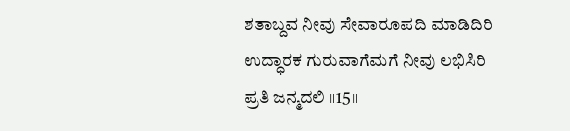ಶತಾಬ್ದವ ನೀವು ಸೇವಾರೂಪದಿ ಮಾಡಿದಿರಿ
ಉದ್ಧಾರಕ ಗುರುವಾಗೆಮಗೆ ನೀವು ಲಭಿಸಿರಿ ಪ್ರತಿ ಜನ್ಮದಲಿ ॥15॥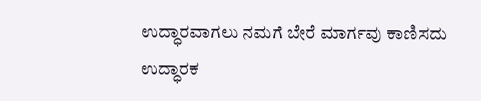ಉದ್ಧಾರವಾಗಲು ನಮಗೆ ಬೇರೆ ಮಾರ್ಗವು ಕಾಣಿಸದು
ಉದ್ಧಾರಕ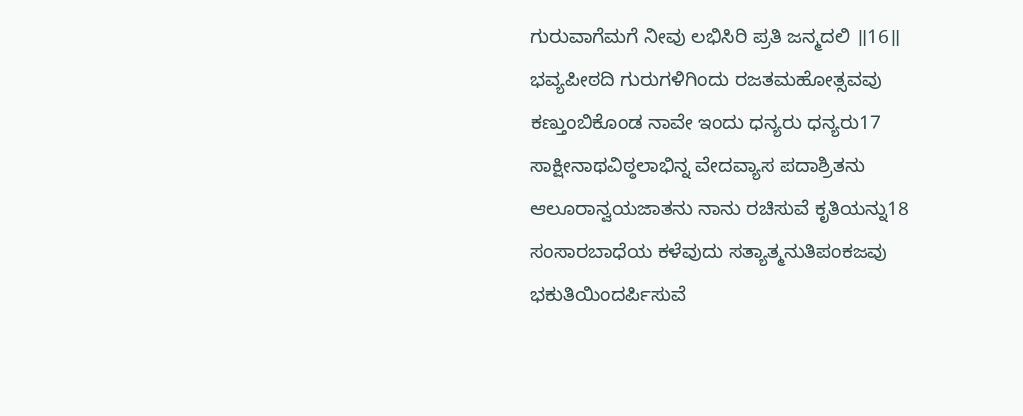ಗುರುವಾಗೆಮಗೆ ನೀವು ಲಭಿಸಿರಿ ಪ್ರತಿ ಜನ್ಮದಲಿ ॥16॥
ಭವ್ಯಪೀಠದಿ ಗುರುಗಳಿಗಿಂದು ರಜತಮಹೋತ್ಸವವು
ಕಣ್ತುಂಬಿಕೊಂಡ ನಾವೇ ಇಂದು ಧನ್ಯರು ಧನ್ಯರು17
ಸಾಕ್ಷೀನಾಥವಿಠ್ಠಲಾಭಿನ್ನ ವೇದವ್ಯಾಸ ಪದಾಶ್ರಿತನು
ಆಲೂರಾನ್ವಯಜಾತನು ನಾನು ರಚಿಸುವೆ ಕೃತಿಯನ್ನು18
ಸಂಸಾರಬಾಧೆಯ ಕಳೆವುದು ಸತ್ಯಾತ್ಮನುತಿಪಂಕಜವು
ಭಕುತಿಯಿಂದರ್ಪಿಸುವೆ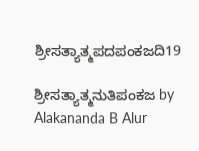ಶ್ರೀಸತ್ಯಾತ್ಮಪದಪಂಕಜದಿ19

ಶ್ರೀಸತ್ಯಾತ್ಮನುತಿಪಂಕಜ by Alakananda B Alur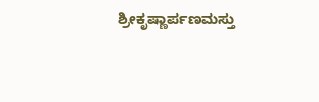ಶ್ರೀಕೃಷ್ಣಾರ್ಪಣಮಸ್ತು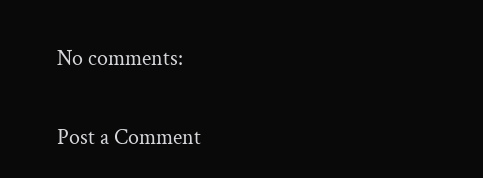No comments:

Post a Comment